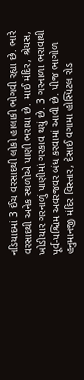નડિયાદમાં 3 ઈંચ વરસાદથી લોકો હાલાકી ભોગવી રહ્યા છે. ભારે વરસાદથી અનેક સ્થળોએ પાણી ભરાયા છે. માઈ મંદિર, શ્રેયસ, ખોડીયાર ગરનાળું પાણીમાં ગરકાવ થયું છે. 3 ગરનાળા ભરાવાથી પૂર્વ-પશ્ચિમ અવરજવર બંધ કરવામાં આવી છે. પીજ ભાગોળ હનુમાનજી મંદિર વિસ્તાર, દેસાઈ વગામા હોસ્પિટલ રોડ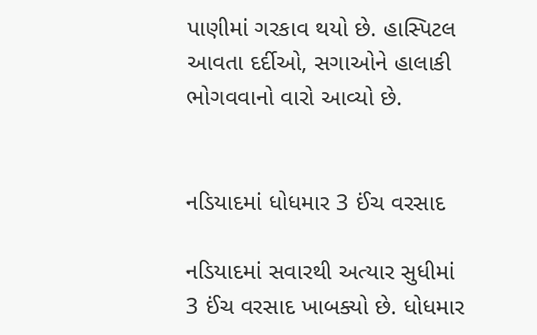પાણીમાં ગરકાવ થયો છે. હાસ્પિટલ આવતા દર્દીઓ, સગાઓને હાલાકી ભોગવવાનો વારો આવ્યો છે.


નડિયાદમાં ધોધમાર 3 ઈંચ વરસાદ

નડિયાદમાં સવારથી અત્યાર સુધીમાં 3 ઈંચ વરસાદ ખાબક્યો છે. ધોધમાર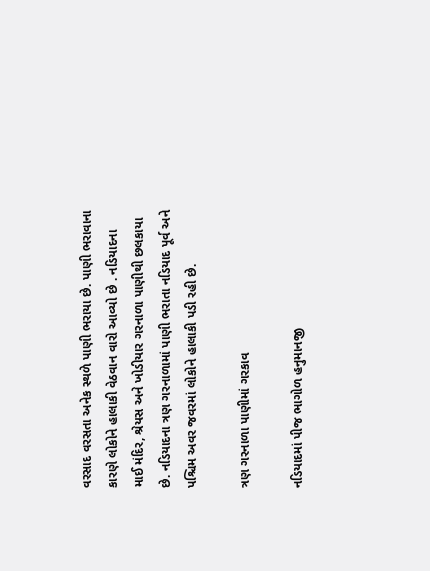વરસાદ વરસતા અનેક સ્થળે પાણી ભરાયા છે. પાણી ભરાવાના કારણે લોકોને હાલાકી વેઠવાન વારો આવ્યો છે . નડિયાદના માઈ મંદિર, શ્રેયસ અને ખોડીયાર ગરનાળા પાણીથી છલકાયા છે. નડિયાદના ત્રણ ગરનાળામાં પાણી ભરાતા નડિયાદ પૂર્વ અને પશ્ચિમ અવર જવરમાં લોકોને હાલાકી પડી રહી છે.

ત્રણ ગરનાળા પાણીમાં ગરકાવ

નડિયાદમાં પીજ ભાગોળ હનુમાનજી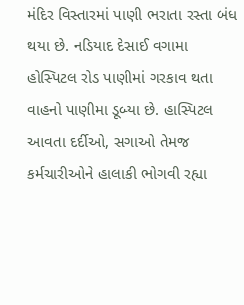મંદિર વિસ્તારમાં પાણી ભરાતા રસ્તા બંધ થયા છે. નડિયાદ દેસાઈ વગામા હોસ્પિટલ રોડ પાણીમાં ગરકાવ થતા વાહનો પાણીમા ડૂબ્યા છે. હાસ્પિટલ આવતા દર્દીઓ, સગાઓ તેમજ કર્મચારીઓને હાલાકી ભોગવી રહ્યા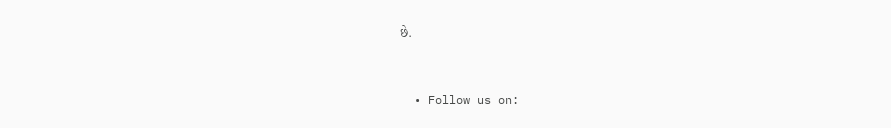છે.


  • Follow us on: